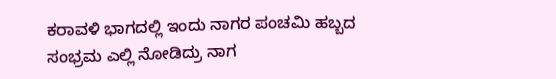ಕರಾವಳಿ ಭಾಗದಲ್ಲಿ ಇಂದು ನಾಗರ ಪಂಚಮಿ ಹಬ್ಬದ ಸಂಭ್ರಮ ಎಲ್ಲಿ ನೋಡಿದ್ರು ನಾಗ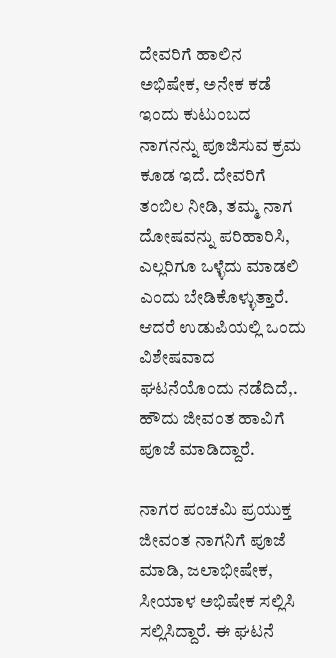ದೇವರಿಗೆ ಹಾಲಿನ ಅಭಿಷೇಕ, ಅನೇಕ ಕಡೆ ಇಂದು ಕುಟುಂಬದ ನಾಗನನ್ನು ಪೂಜಿಸುವ ಕ್ರಮ ಕೂಡ ಇದೆ. ದೇವರಿಗೆ ತಂಬಿಲ ನೀಡಿ, ತಮ್ಮ ನಾಗ ದೋಷವನ್ನು ಪರಿಹಾರಿಸಿ, ಎಲ್ಲರಿಗೂ ಒಳ್ಳೆದು ಮಾಡಲಿ ಎಂದು ಬೇಡಿಕೊಳ್ಳುತ್ತಾರೆ. ಆದರೆ ಉಡುಪಿಯಲ್ಲಿ ಒಂದು ವಿಶೇಷವಾದ ಘಟನೆಯೊಂದು ನಡೆದಿದೆ,. ಹೌದು ಜೀವಂತ ಹಾವಿಗೆ ಪೂಜೆ ಮಾಡಿದ್ದಾರೆ.

ನಾಗರ ಪಂಚಮಿ ಪ್ರಯುಕ್ತ ಜೀವಂತ ನಾಗನಿಗೆ ಪೂಜೆ ಮಾಡಿ, ಜಲಾಭೀಷೇಕ, ಸೀಯಾಳ ಅಭಿಷೇಕ ಸಲ್ಲಿಸಿ ಸಲ್ಲಿಸಿದ್ದಾರೆ. ಈ ಘಟನೆ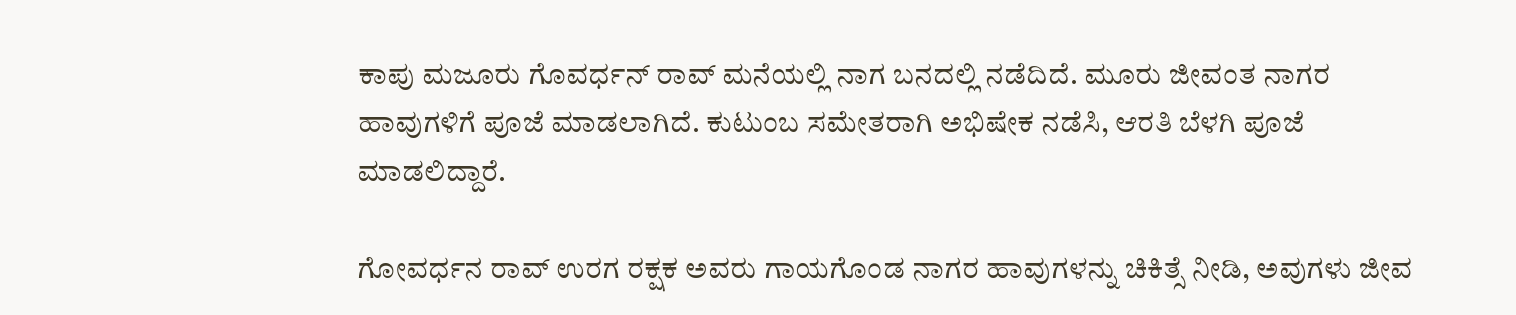ಕಾಪು ಮಜೂರು ಗೊವರ್ಧನ್ ರಾವ್ ಮನೆಯಲ್ಲಿ ನಾಗ ಬನದಲ್ಲಿ ನಡೆದಿದೆ. ಮೂರು ಜೀವಂತ ನಾಗರ ಹಾವುಗಳಿಗೆ ಪೂಜೆ ಮಾಡಲಾಗಿದೆ. ಕುಟುಂಬ ಸಮೇತರಾಗಿ ಅಭಿಷೇಕ ನಡೆಸಿ, ಆರತಿ ಬೆಳಗಿ ಪೂಜೆ ಮಾಡಲಿದ್ದಾರೆ.

ಗೋವರ್ಧನ ರಾವ್ ಉರಗ ರಕ್ಷಕ ಅವರು ಗಾಯಗೊಂಡ ನಾಗರ ಹಾವುಗಳನ್ನು ಚಿಕಿತ್ಸೆ ನೀಡಿ, ಅವುಗಳು ಜೀವ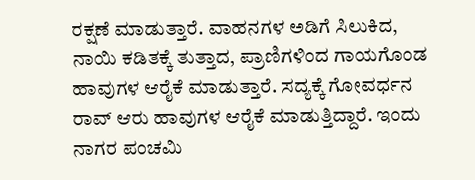ರಕ್ಷಣೆ ಮಾಡುತ್ತಾರೆ. ವಾಹನಗಳ‌ ಅಡಿಗೆ ಸಿಲುಕಿದ, ನಾಯಿ ಕಡಿತಕ್ಕೆ ತುತ್ತಾದ, ಪ್ರಾಣಿಗಳಿಂದ ಗಾಯಗೊಂಡ ಹಾವುಗಳ ಆರೈಕೆ ಮಾಡುತ್ತಾರೆ. ಸದ್ಯಕ್ಕೆ ಗೋವರ್ಧನ ರಾವ್ ಆರು ಹಾವುಗಳ ಆರೈಕೆ ಮಾಡುತ್ತಿದ್ದಾರೆ. ಇಂದು ನಾಗರ ಪಂಚಮಿ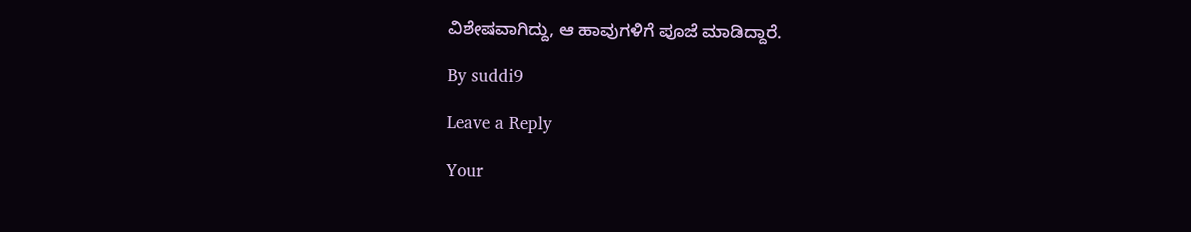ವಿಶೇಷವಾಗಿದ್ದು, ಆ ಹಾವುಗಳಿಗೆ ಪೂಜೆ ಮಾಡಿದ್ದಾರೆ.

By suddi9

Leave a Reply

Your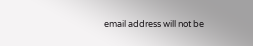email address will not be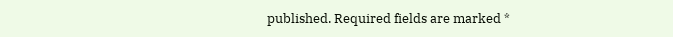published. Required fields are marked *